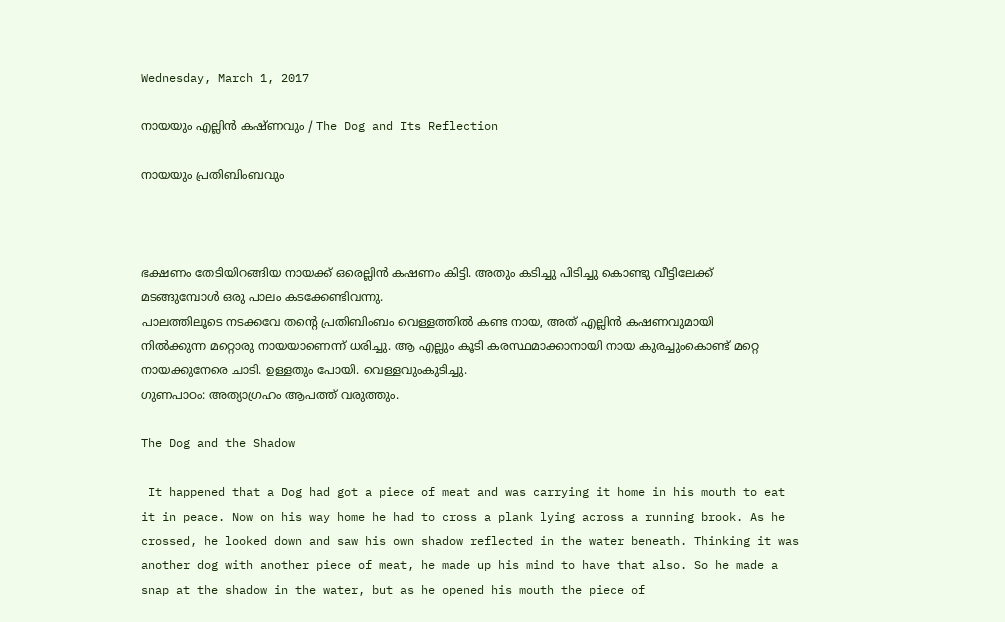Wednesday, March 1, 2017

നായയും എല്ലിൻ കഷ്ണവും / The Dog and Its Reflection

നായയും പ്രതിബിംബവും



ഭക്ഷണം തേടിയിറങ്ങിയ നായക്ക് ഒരെല്ലിൻ കഷണം കിട്ടി. അതും കടിച്ചു പിടിച്ചു കൊണ്ടു വീട്ടിലേക്ക് മടങ്ങുമ്പോൾ ഒരു പാലം കടക്കേണ്ടിവന്നു.
പാലത്തിലൂടെ നടക്കവേ തന്റെ പ്രതിബിംബം വെള്ളത്തിൽ കണ്ട നായ, അത് എല്ലിൻ കഷണവുമായി നിൽക്കുന്ന മറ്റൊരു നായയാണെന്ന് ധരിച്ചു. ആ എല്ലും കൂടി കരസ്ഥമാക്കാനായി നായ കുരച്ചുംകൊണ്ട് മറ്റെ നായക്കുനേരെ ചാടി. ഉള്ളതും പോയി. വെള്ളവുംകുടിച്ചു.
ഗുണപാഠം: അത്യാഗ്രഹം ആപത്ത് വരുത്തും.

The Dog and the Shadow

 It happened that a Dog had got a piece of meat and was carrying it home in his mouth to eat it in peace. Now on his way home he had to cross a plank lying across a running brook. As he crossed, he looked down and saw his own shadow reflected in the water beneath. Thinking it was another dog with another piece of meat, he made up his mind to have that also. So he made a snap at the shadow in the water, but as he opened his mouth the piece of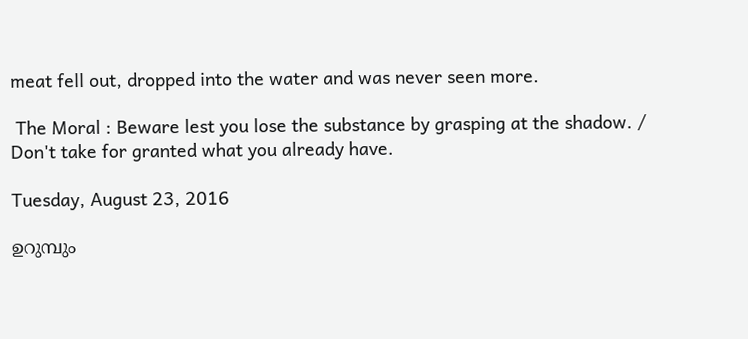meat fell out, dropped into the water and was never seen more.

 The Moral : Beware lest you lose the substance by grasping at the shadow. /
Don't take for granted what you already have.

Tuesday, August 23, 2016

ഉറുമ്പും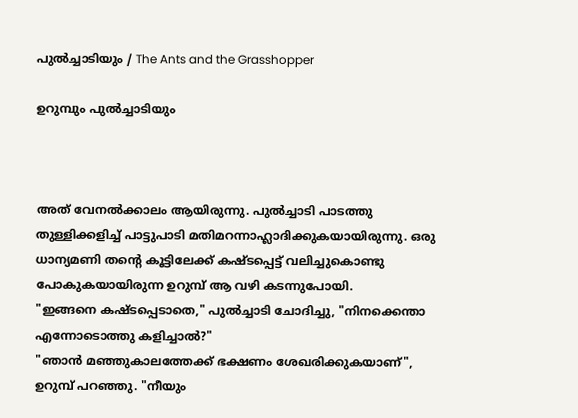പുൽച്ചാടിയും / The Ants and the Grasshopper

ഉറുമ്പും പുൽച്ചാടിയും



അത് വേനൽക്കാലം ആയിരുന്നു. പുൽച്ചാടി പാടത്തു തുള്ളിക്കളിച്ച് പാട്ടുപാടി മതിമറന്നാഹ്ലാദിക്കുകയായിരുന്നു. ഒരു ധാന്യമണി തന്റെ കൂട്ടിലേക്ക് കഷ്ടപ്പെട്ട് വലിച്ചുകൊണ്ടു പോകുകയായിരുന്ന ഉറുമ്പ് ആ വഴി കടന്നുപോയി.
"ഇങ്ങനെ കഷ്ടപ്പെടാതെ," പുൽച്ചാടി ചോദിച്ചു, "നിനക്കെന്താ എന്നോടൊത്തു കളിച്ചാൽ?"
"ഞാൻ മഞ്ഞുകാലത്തേക്ക് ഭക്ഷണം ശേഖരിക്കുകയാണ്", ഉറുമ്പ് പറഞ്ഞു. "നീയും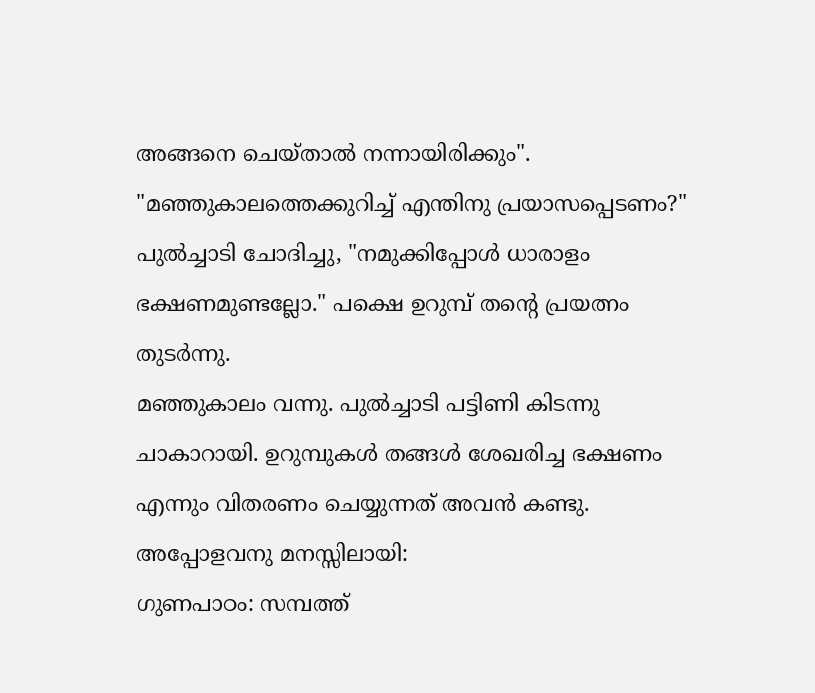അങ്ങനെ ചെയ്താൽ നന്നായിരിക്കും".
"മഞ്ഞുകാലത്തെക്കുറിച്ച് എന്തിനു പ്രയാസപ്പെടണം?" പുൽച്ചാടി ചോദിച്ചു, "നമുക്കിപ്പോൾ ധാരാളം ഭക്ഷണമുണ്ടല്ലോ." പക്ഷെ ഉറുമ്പ് തന്റെ പ്രയത്നം തുടർന്നു.
മഞ്ഞുകാലം വന്നു. പുൽച്ചാടി പട്ടിണി കിടന്നു ചാകാറായി. ഉറുമ്പുകൾ തങ്ങൾ ശേഖരിച്ച ഭക്ഷണം എന്നും വിതരണം ചെയ്യുന്നത് അവൻ കണ്ടു. അപ്പോളവനു മനസ്സിലായി:
ഗുണപാഠം: സമ്പത്ത്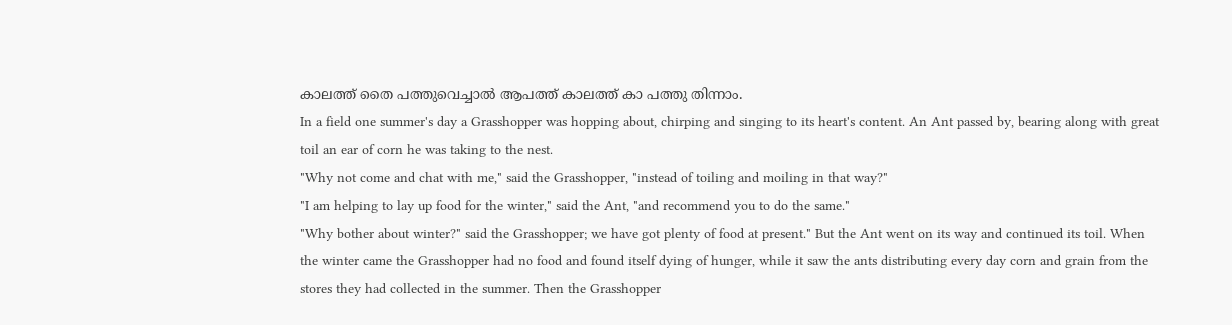കാലത്ത് തൈ പത്തുവെച്ചാൽ ആപത്ത് കാലത്ത് കാ പത്തു തിന്നാം.
In a field one summer's day a Grasshopper was hopping about, chirping and singing to its heart's content. An Ant passed by, bearing along with great toil an ear of corn he was taking to the nest.
"Why not come and chat with me," said the Grasshopper, "instead of toiling and moiling in that way?"
"I am helping to lay up food for the winter," said the Ant, "and recommend you to do the same."
"Why bother about winter?" said the Grasshopper; we have got plenty of food at present." But the Ant went on its way and continued its toil. When the winter came the Grasshopper had no food and found itself dying of hunger, while it saw the ants distributing every day corn and grain from the stores they had collected in the summer. Then the Grasshopper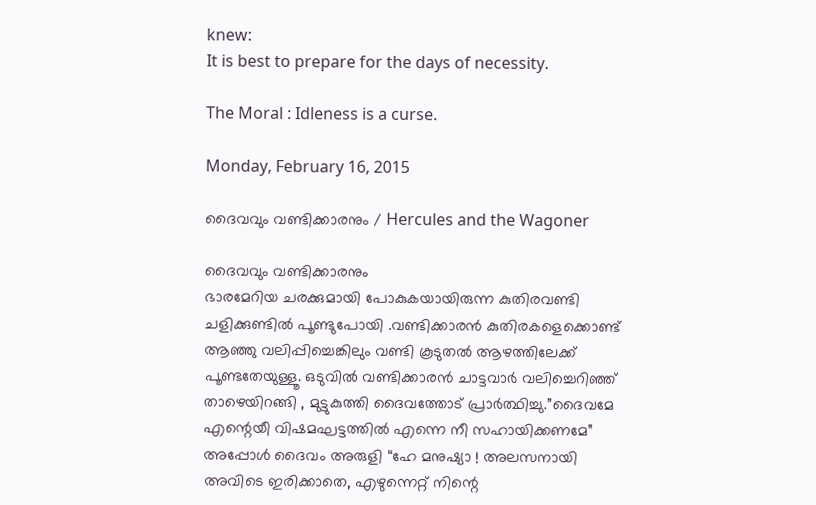knew:
It is best to prepare for the days of necessity.

The Moral : Idleness is a curse.

Monday, February 16, 2015

ദൈവവും വണ്ടിക്കാരനും / Hercules and the Wagoner

ദൈവവും വണ്ടിക്കാരനും
ഭാരമേറിയ ചരക്കുമായി പോകുകയായിരുന്ന കുതിരവണ്ടി ചളിക്കുണ്ടിൽ പൂണ്ടുപോയി .വണ്ടിക്കാരൻ കുതിരകളെക്കൊണ്ട് ആഞ്ഞു വലിപ്പിച്ചെങ്കിലും വണ്ടി കൂടുതൽ ആഴത്തിലേക്ക് പൂണ്ടതേയുള്ളൂ. ഒടുവിൽ വണ്ടിക്കാരൻ ചാട്ടവാർ വലിച്ചെറിഞ്ഞ് താഴെയിറങ്ങി , മുട്ടുകുത്തി ദൈവത്തോട് പ്രാർത്ഥിച്ചു.”ദൈവമേ എന്റെയീ വിഷമഘട്ടത്തിൽ എന്നെ നീ സഹായിക്കണമേ”
അപ്പോൾ ദൈവം അരുളി “ഹേ മനുഷ്യാ ! അലസനായി അവിടെ ഇരിക്കാതെ, എഴുന്നെറ്റ് നിന്റെ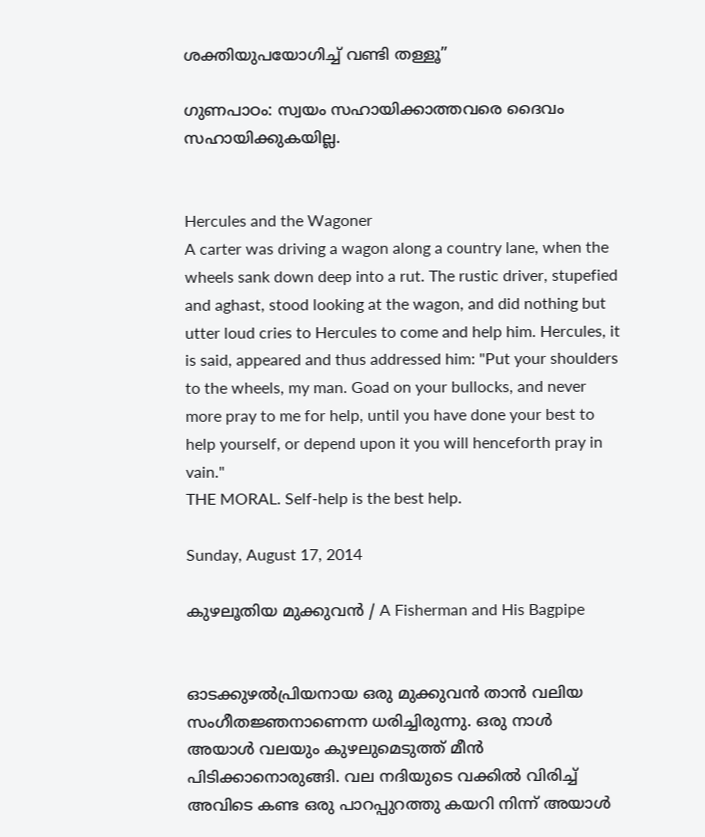ശക്തിയുപയോഗിച്ച് വണ്ടി തള്ളൂ”

ഗുണപാഠം: സ്വയം സഹായിക്കാത്തവരെ ദൈവം സഹായിക്കുകയില്ല.


Hercules and the Wagoner
A carter was driving a wagon along a country lane, when the wheels sank down deep into a rut. The rustic driver, stupefied and aghast, stood looking at the wagon, and did nothing but utter loud cries to Hercules to come and help him. Hercules, it is said, appeared and thus addressed him: "Put your shoulders to the wheels, my man. Goad on your bullocks, and never more pray to me for help, until you have done your best to help yourself, or depend upon it you will henceforth pray in vain."
THE MORAL. Self-help is the best help.

Sunday, August 17, 2014

കുഴലൂതിയ മുക്കുവന്‍ / A Fisherman and His Bagpipe


ഓടക്കുഴല്‍പ്രിയനായ ഒരു മുക്കുവന്‍ താന്‍ വലിയ സംഗീതജ്ഞനാണെന്ന ധരിച്ചിരുന്നു. ഒരു നാള്‍ അയാള്‍ വലയും കുഴലുമെടുത്ത് മീന്‍ പിടിക്കാനൊരുങ്ങി. വല നദിയുടെ വക്കില്‍ വിരിച്ച് അവിടെ കണ്ട ഒരു പാറപ്പുറത്തു കയറി നിന്ന് അയാള്‍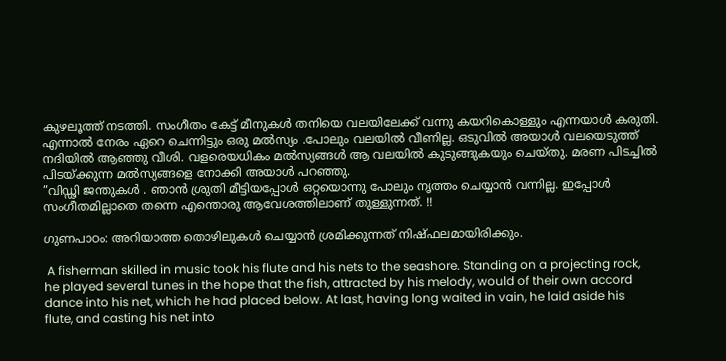കുഴലൂത്ത് നടത്തി. സംഗീതം കേട്ട് മീനുകള്‍ തനിയെ വലയിലേക്ക് വന്നു കയറികൊള്ളും എന്നയാള്‍ കരുതി. എന്നാല്‍ നേരം ഏറെ ചെന്നിട്ടും ഒരു മല്‍സ്യം .പോലും വലയില്‍ വീണില്ല. ഒടുവില്‍ അയാള്‍ വലയെടുത്ത് നദിയില്‍ ആഞ്ഞു വീശി. വളരെയധികം മല്‍സ്യങ്ങള്‍ ആ വലയില്‍ കുടുങ്ങുകയും ചെയ്തു. മരണ പിടച്ചില്‍ പിടയ്ക്കുന്ന മല്‍സ്യങ്ങളെ നോക്കി അയാള്‍ പറഞ്ഞു.
”വിഡ്ഢി ജന്തുകള്‍ . ഞാന്‍ ശ്രുതി മീട്ടിയപ്പോള്‍ ഒറ്റയൊന്നു പോലും നൃത്തം ചെയ്യാന്‍ വന്നില്ല. ഇപ്പോള്‍ സംഗീതമില്ലാതെ തന്നെ എന്തൊരു ആവേശത്തിലാണ് തുള്ളുന്നത്. !!

ഗുണപാഠം: അറിയാത്ത തൊഴിലുകള്‍ ചെയ്യാന്‍ ശ്രമിക്കുന്നത് നിഷ്ഫലമായിരിക്കും.

 A fisherman skilled in music took his flute and his nets to the seashore. Standing on a projecting rock, he played several tunes in the hope that the fish, attracted by his melody, would of their own accord dance into his net, which he had placed below. At last, having long waited in vain, he laid aside his flute, and casting his net into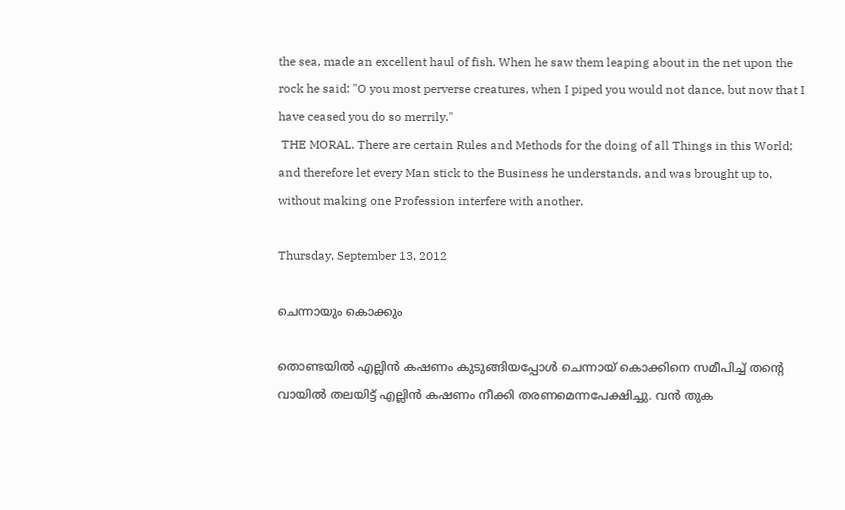the sea, made an excellent haul of fish. When he saw them leaping about in the net upon the rock he said: "O you most perverse creatures, when I piped you would not dance, but now that I have ceased you do so merrily."
 THE MORAL. There are certain Rules and Methods for the doing of all Things in this World; and therefore let every Man stick to the Business he understands, and was brought up to, without making one Profession interfere with another.

Thursday, September 13, 2012

ചെന്നായും കൊക്കും

തൊണ്ടയിൽ എല്ലിൻ കഷണം കുടുങ്ങിയപ്പോൾ ചെന്നായ് കൊക്കിനെ സമീപിച്ച് തന്റെ വായിൽ തലയിട്ട് എല്ലിൻ കഷണം നീക്കി തരണമെന്നപേക്ഷിച്ചു. വൻ തുക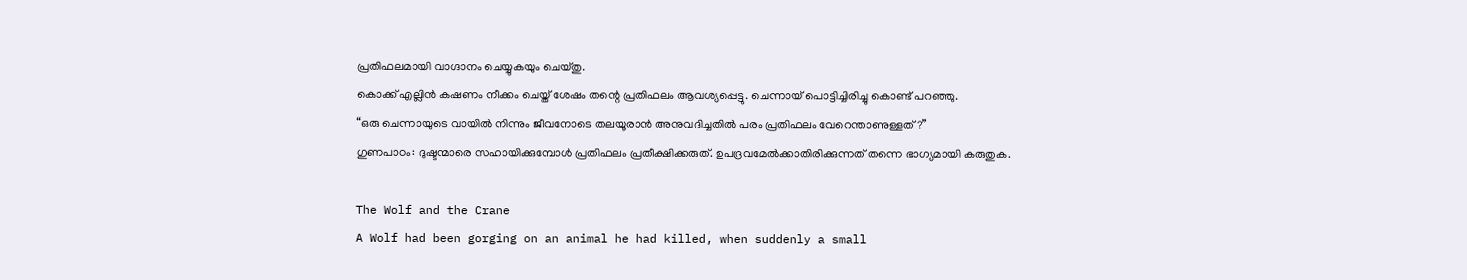പ്രതിഫലമായി വാഗ്ദാനം ചെയ്യുകയും ചെയ്തു.
കൊക്ക് എല്ലിൻ കഷണം നീക്കം ചെയ്ത് ശേഷം തന്റെ പ്രതിഫലം ആവശ്യപ്പെട്ടു. ചെന്നായ് പൊട്ടിച്ചിരിച്ചു കൊണ്ട് പറഞ്ഞു.
“ഒരു ചെന്നായുടെ വായിൽ നിന്നും ജീവനോടെ തലയൂരാൻ അനുവദിച്ചതിൽ പരം പ്രതിഫലം വേറെന്താണുള്ളത്?”
ഗുണപാഠം: ദുഷ്ടന്മാരെ സഹായിക്കുമ്പോൾ പ്രതിഫലം പ്രതീക്ഷിക്കരുത്. ഉപദ്രവമേൽക്കാതിരിക്കുന്നത് തന്നെ ഭാഗ്യമായി കരുതുക.

The Wolf and the Crane
A Wolf had been gorging on an animal he had killed, when suddenly a small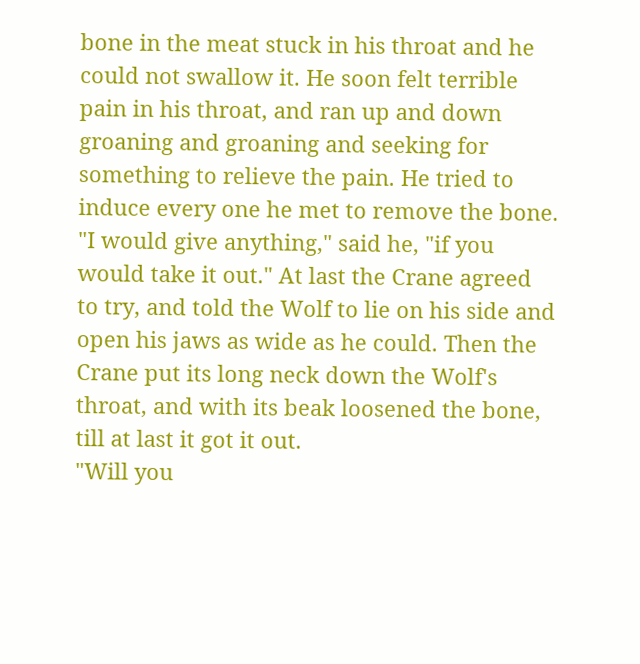bone in the meat stuck in his throat and he could not swallow it. He soon felt terrible pain in his throat, and ran up and down groaning and groaning and seeking for something to relieve the pain. He tried to induce every one he met to remove the bone. "I would give anything," said he, "if you would take it out." At last the Crane agreed to try, and told the Wolf to lie on his side and open his jaws as wide as he could. Then the Crane put its long neck down the Wolf's throat, and with its beak loosened the bone, till at last it got it out.
"Will you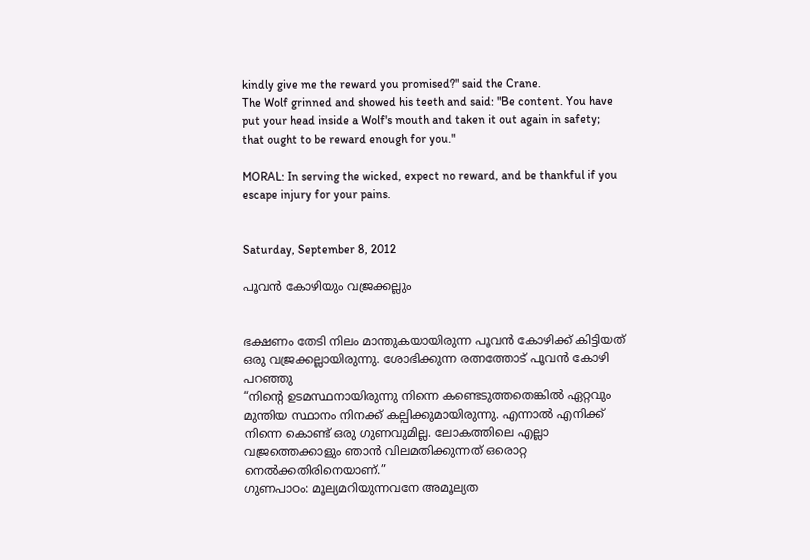kindly give me the reward you promised?" said the Crane.
The Wolf grinned and showed his teeth and said: "Be content. You have put your head inside a Wolf's mouth and taken it out again in safety; that ought to be reward enough for you."

MORAL: In serving the wicked, expect no reward, and be thankful if you escape injury for your pains.


Saturday, September 8, 2012

പൂവൻ കോഴിയും വജ്രക്കല്ലും


ഭക്ഷണം തേടി നിലം മാന്തുകയായിരുന്ന പൂവൻ കോഴിക്ക് കിട്ടിയത് ഒരു വജ്രക്കല്ലായിരുന്നു. ശോഭിക്കുന്ന രത്നത്തോട് പൂവൻ കോഴി പറഞ്ഞു
“നിന്റെ ഉടമസ്ഥനായിരുന്നു നിന്നെ കണ്ടെടുത്തതെങ്കിൽ ഏറ്റവും മുന്തിയ സ്ഥാനം നിനക്ക് കല്പിക്കുമായിരുന്നു. എന്നാൽ എനിക്ക് നിന്നെ കൊണ്ട് ഒരു ഗുണവുമില്ല. ലോകത്തിലെ എല്ലാ വജ്രത്തെക്കാളും ഞാൻ വിലമതിക്കുന്നത് ഒരൊറ്റ നെൽക്കതിരിനെയാണ്.”
ഗുണപാഠം: മൂല്യമറിയുന്നവനേ അമൂല്യത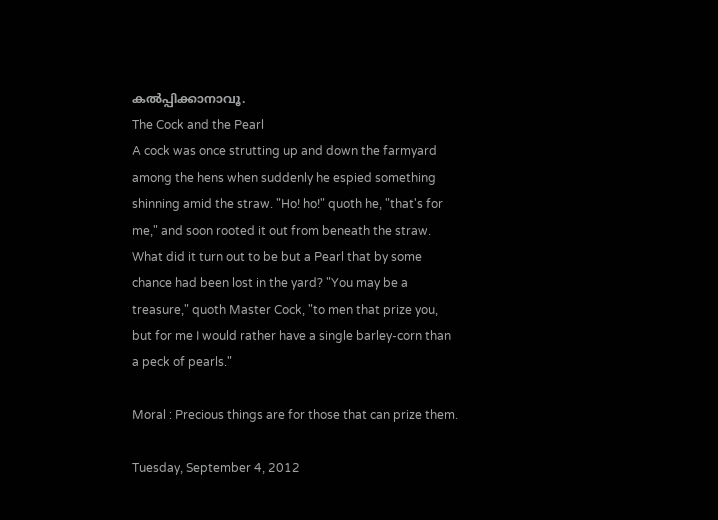കൽപ്പിക്കാനാവൂ.
The Cock and the Pearl
A cock was once strutting up and down the farmyard among the hens when suddenly he espied something shinning amid the straw. "Ho! ho!" quoth he, "that's for me," and soon rooted it out from beneath the straw. What did it turn out to be but a Pearl that by some chance had been lost in the yard? "You may be a treasure," quoth Master Cock, "to men that prize you, but for me I would rather have a single barley-corn than a peck of pearls."

Moral : Precious things are for those that can prize them.

Tuesday, September 4, 2012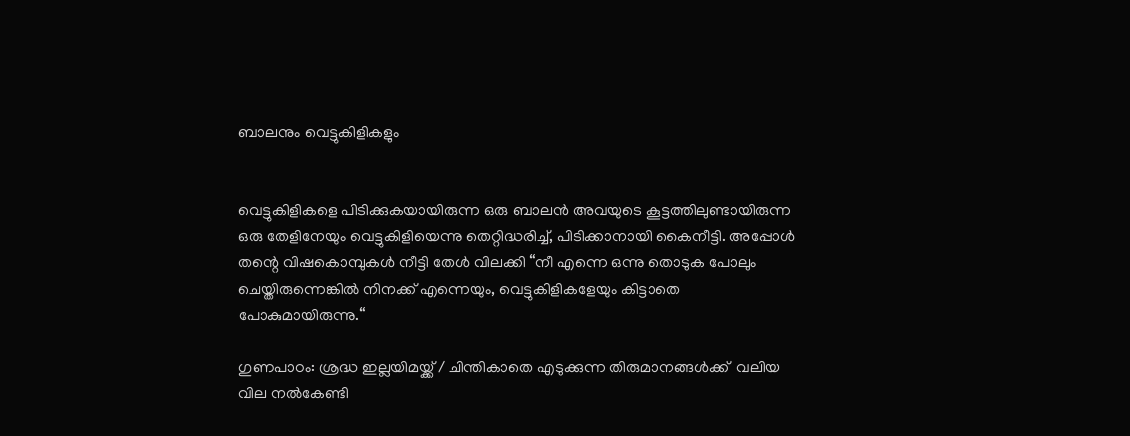ബാലനും വെട്ടുകിളികളും


വെട്ടുകിളികളെ പിടിക്കുകയായിരുന്ന ഒരു ബാലൻ അവയുടെ കൂട്ടത്തിലുണ്ടായിരുന്ന ഒരു തേളിനേയും വെട്ടുകിളിയെന്നു തെറ്റിദ്ധരിച്ച്, പിടിക്കാനായി കൈനീട്ടി. അപ്പോൾ തന്റെ വിഷകൊമ്പുകൾ നീട്ടി തേൾ വിലക്കി “നീ എന്നെ ഒന്നു തൊടുക പോലും ചെയ്തിരുന്നെങ്കിൽ നിനക്ക് എന്നെയും, വെട്ടുകിളികളേയും കിട്ടാതെ പോകുമായിരുന്നു.“

ഗുണപാഠം: ശ്രദ്ധ ഇല്ലയിമയ്ക്ക് / ചിന്തികാതെ എടുക്കുന്ന തിരുമാനങ്ങള്‍ക്ക്  വലിയ വില നല്‍കേണ്ടി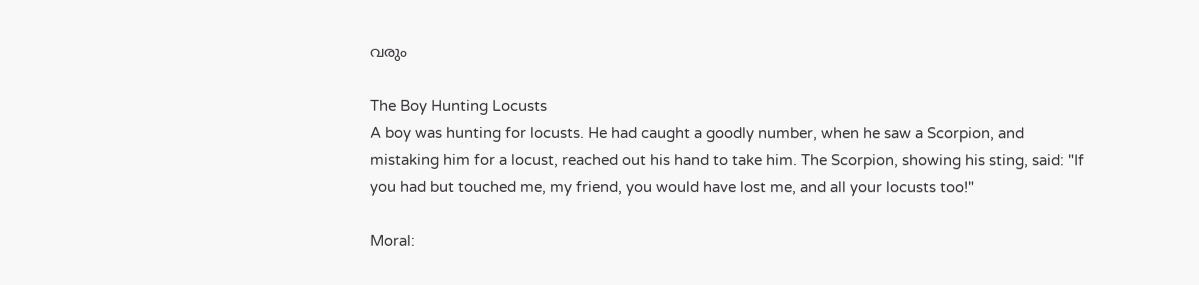വരും

The Boy Hunting Locusts
A boy was hunting for locusts. He had caught a goodly number, when he saw a Scorpion, and mistaking him for a locust, reached out his hand to take him. The Scorpion, showing his sting, said: "If you had but touched me, my friend, you would have lost me, and all your locusts too!"

Moral: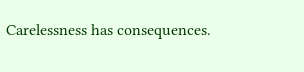Carelessness has consequences.